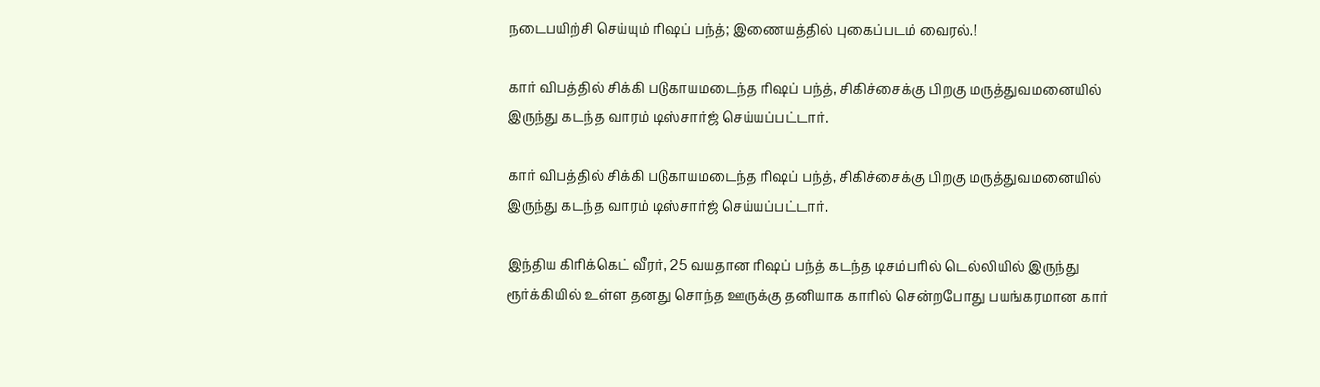நடைபயிற்சி செய்யும் ரிஷப் பந்த்; இணையத்தில் புகைப்படம் வைரல்.!

கார் விபத்தில் சிக்கி படுகாயமடைந்த ரிஷப் பந்த், சிகிச்சைக்கு பிறகு மருத்துவமனையில் இருந்து கடந்த வாரம் டிஸ்சார்ஜ் செய்யப்பட்டார்.

கார் விபத்தில் சிக்கி படுகாயமடைந்த ரிஷப் பந்த், சிகிச்சைக்கு பிறகு மருத்துவமனையில் இருந்து கடந்த வாரம் டிஸ்சார்ஜ் செய்யப்பட்டார்.

இந்திய கிரிக்கெட் வீரர், 25 வயதான ரிஷப் பந்த் கடந்த டிசம்பரில் டெல்லியில் இருந்து ரூர்க்கியில் உள்ள தனது சொந்த ஊருக்கு தனியாக காரில் சென்றபோது பயங்கரமான கார்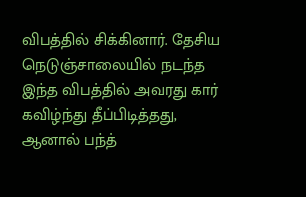விபத்தில் சிக்கினார். தேசிய நெடுஞ்சாலையில் நடந்த இந்த விபத்தில் அவரது கார் கவிழ்ந்து தீப்பிடித்தது, ஆனால் பந்த்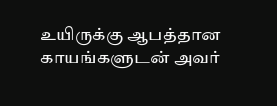உயிருக்கு ஆபத்தான காயங்களுடன் அவர்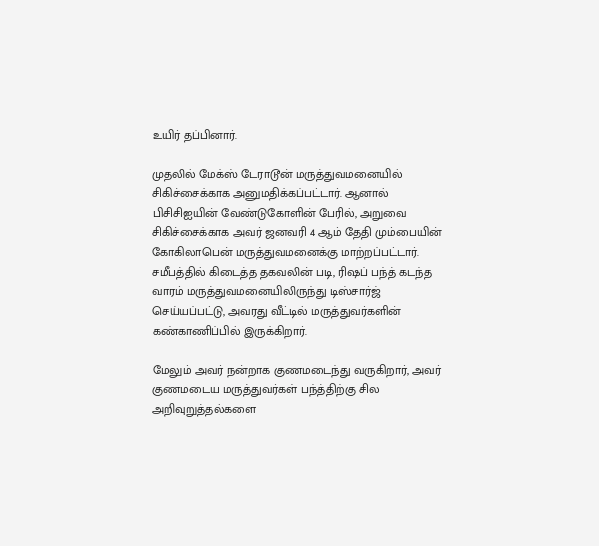உயிர் தப்பினார்.

முதலில் மேக்ஸ் டேராடூன் மருத்துவமனையில் சிகிச்சைக்காக அனுமதிக்கப்பட்டார். ஆனால் பிசிசிஐயின் வேண்டுகோளின் பேரில், அறுவை சிகிச்சைக்காக அவர் ஜனவரி 4 ஆம் தேதி மும்பையின் கோகிலாபென் மருத்துவமனைக்கு மாற்றப்பட்டார். சமீபத்தில் கிடைத்த தகவலின் படி, ரிஷப் பந்த் கடந்த வாரம் மருத்துவமனையிலிருந்து டிஸ்சார்ஜ் செய்யப்பட்டு, அவரது வீட்டில் மருத்துவர்களின் கண்காணிப்பில் இருக்கிறார்.

மேலும் அவர் நன்றாக குணமடைந்து வருகிறார், அவர் குணமடைய மருத்துவர்கள் பந்த்திற்கு சில அறிவுறுத்தல்களை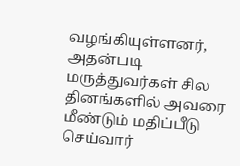வழங்கியுள்ளனர், அதன்படி மருத்துவர்கள் சில தினங்களில் அவரை மீண்டும் மதிப்பீடு செய்வார்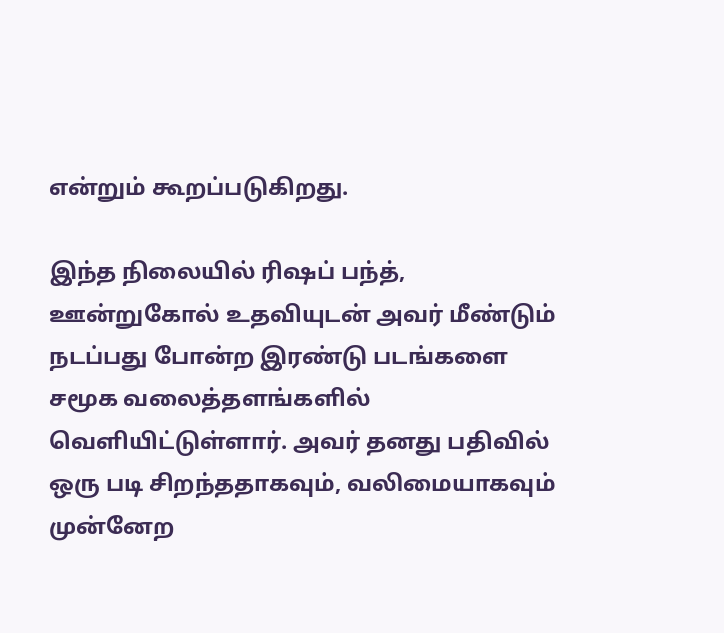என்றும் கூறப்படுகிறது.

இந்த நிலையில் ரிஷப் பந்த், ஊன்றுகோல் உதவியுடன் அவர் மீண்டும் நடப்பது போன்ற இரண்டு படங்களை சமூக வலைத்தளங்களில் வெளியிட்டுள்ளார். அவர் தனது பதிவில் ஒரு படி சிறந்ததாகவும், வலிமையாகவும் முன்னேற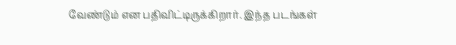வேண்டும் என பதிவிட்டிருக்கிறார். இந்த படங்கள்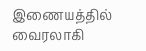இணையத்தில் வைரலாகி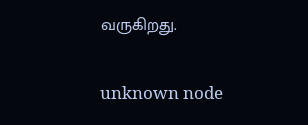வருகிறது.

unknown node